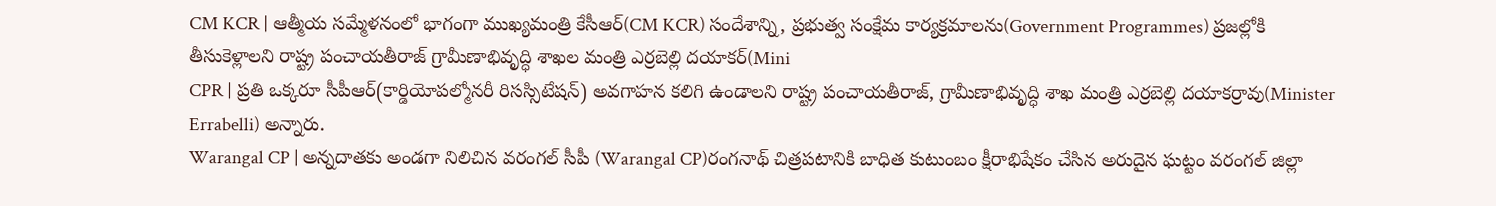CM KCR | ఆత్మీయ సమ్మేళనంలో భాగంగా ముఖ్యమంత్రి కేసీఆర్(CM KCR) సందేశాన్ని, ప్రభుత్వ సంక్షేమ కార్యక్రమాలను(Government Programmes) ప్రజల్లోకి తీసుకెళ్లాలని రాష్ట్ర పంచాయతీరాజ్ గ్రామీణాభివృద్ధి శాఖల మంత్రి ఎర్రబెల్లి దయాకర్(Mini
CPR | ప్రతి ఒక్కరూ సీపీఆర్(కార్డియోపల్మోనరీ రిసస్సిటేషన్) అవగాహన కలిగి ఉండాలని రాష్ట్ర పంచాయతీరాజ్, గ్రామీణాభివృద్ధి శాఖ మంత్రి ఎర్రబెల్లి దయాకర్రావు(Minister Errabelli) అన్నారు.
Warangal CP | అన్నదాతకు అండగా నిలిచిన వరంగల్ సీపీ (Warangal CP)రంగనాథ్ చిత్రపటానికి బాధిత కుటుంబం క్షీరాభిషేకం చేసిన అరుదైన ఘట్టం వరంగల్ జిల్లా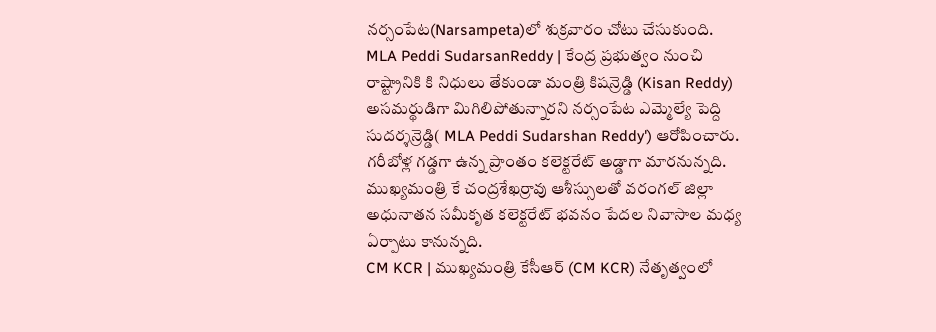నర్సంపేట(Narsampeta)లో శుక్రవారం చోటు చేసుకుంది.
MLA Peddi SudarsanReddy | కేంద్ర ప్రభుత్వం నుంచి రాష్ట్రానికి కి నిధులు తేకుండా మంత్రి కిషన్రెడ్డి (Kisan Reddy) అసమర్థుడిగా మిగిలిపోతున్నారని నర్సంపేట ఎమ్మెల్యే పెద్ది సుదర్శన్రెడ్డి( MLA Peddi Sudarshan Reddy') ఆరోపించారు.
గరీబోళ్ల గడ్డగా ఉన్న ప్రాంతం కలెక్టరేట్ అడ్డాగా మారనున్నది. ముఖ్యమంత్రి కే చంద్రశేఖర్రావు ఆశీస్సులతో వరంగల్ జిల్లా అధునాతన సమీకృత కలెక్టరేట్ భవనం పేదల నివాసాల మధ్య ఏర్పాటు కానున్నది.
CM KCR | ముఖ్యమంత్రి కేసీఆర్ (CM KCR) నేతృత్వంలో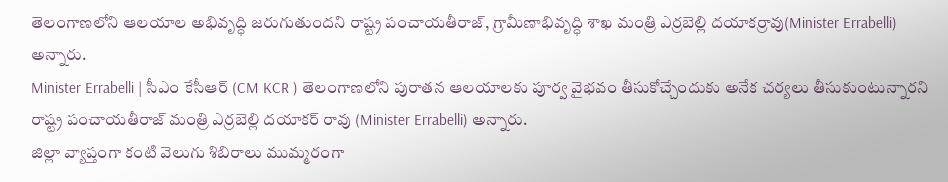తెలంగాణలోని ఆలయాల అభివృద్ధి జరుగుతుందని రాష్ట్ర పంచాయతీరాజ్, గ్రామీణాభివృద్ధి శాఖ మంత్రి ఎర్రబెల్లి దయాకర్రావు(Minister Errabelli) అన్నారు.
Minister Errabelli | సీఎం కేసీఆర్ (CM KCR ) తెలంగాణలోని పురాతన ఆలయాలకు పూర్వ వైభవం తీసుకోచ్చేందుకు అనేక చర్యలు తీసుకుంటున్నారని రాష్ట్ర పంచాయతీరాజ్ మంత్రి ఎర్రబెల్లి దయాకర్ రావు (Minister Errabelli) అన్నారు.
జిల్లా వ్యాప్తంగా కంటి వెలుగు శిబిరాలు ముమ్మరంగా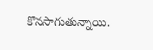కొనసాగుతున్నాయి.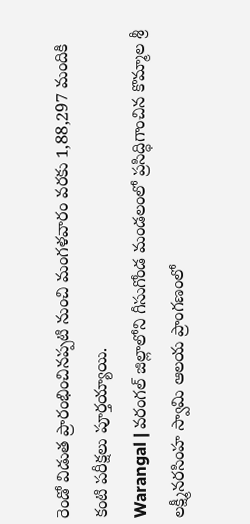రెండో విడుత ప్రారంభించినప్పటి నుంచి మంగళవారం వరకు 1,88,297 మందికి కంటి పరీక్షలు పూర్తయ్యాయి.
Warangal | వరంగల్ జిల్లాలోని గీసుగోండ మండలంలో ప్రసిద్ధిగాంచిన కొమ్మాల శ్రీ లక్ష్మీనరసింహ స్వామి ఆలయ ప్రాంగణంలో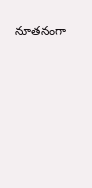నూతనంగా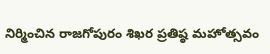నిర్మించిన రాజగోపురం శిఖర ప్రతిష్ఠ మహోత్సవం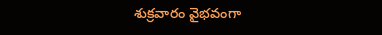శుక్రవారం వైభవంగా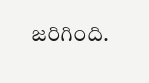జరిగింది.